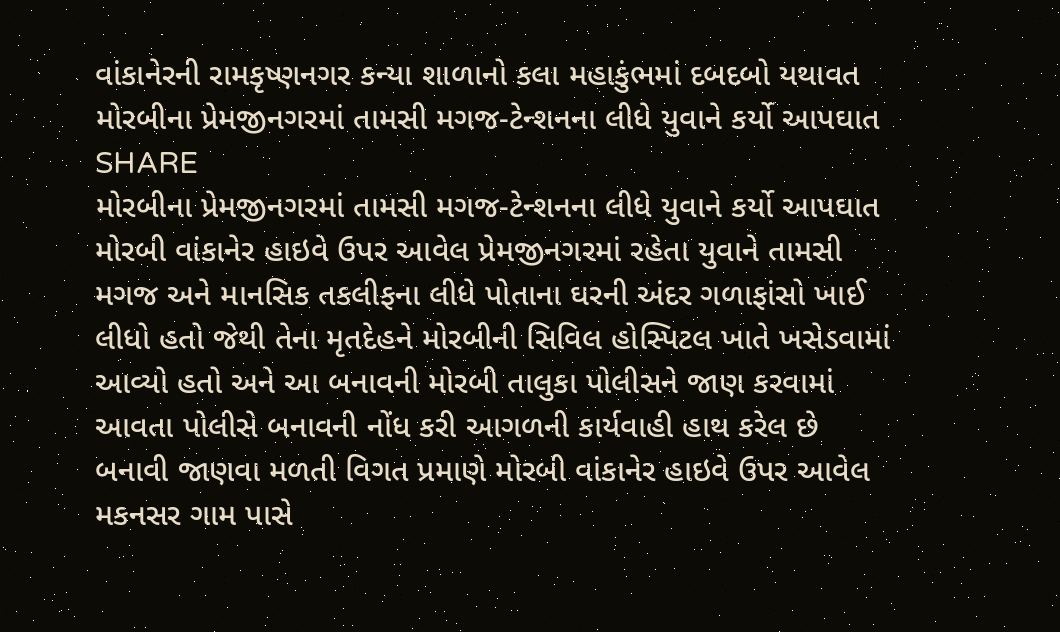વાંકાનેરની રામકૃષ્ણનગર કન્યા શાળાનો કલા મહાકુંભમાં દબદબો યથાવત
મોરબીના પ્રેમજીનગરમાં તામસી મગજ-ટેન્શનના લીધે યુવાને કર્યો આપઘાત
SHARE
મોરબીના પ્રેમજીનગરમાં તામસી મગજ-ટેન્શનના લીધે યુવાને કર્યો આપઘાત
મોરબી વાંકાનેર હાઇવે ઉપર આવેલ પ્રેમજીનગરમાં રહેતા યુવાને તામસી મગજ અને માનસિક તકલીફના લીધે પોતાના ઘરની અંદર ગળાફાંસો ખાઈ લીધો હતો જેથી તેના મૃતદેહને મોરબીની સિવિલ હોસ્પિટલ ખાતે ખસેડવામાં આવ્યો હતો અને આ બનાવની મોરબી તાલુકા પોલીસને જાણ કરવામાં આવતા પોલીસે બનાવની નોંધ કરી આગળની કાર્યવાહી હાથ કરેલ છે
બનાવી જાણવા મળતી વિગત પ્રમાણે મોરબી વાંકાનેર હાઇવે ઉપર આવેલ મકનસર ગામ પાસે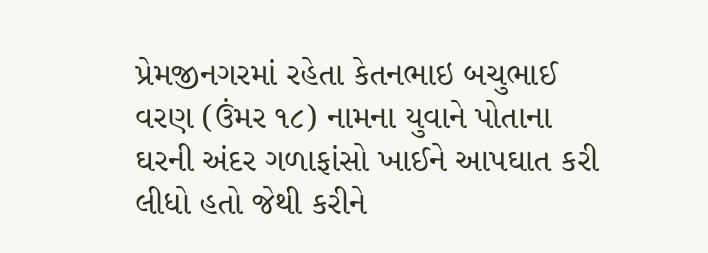પ્રેમજીનગરમાં રહેતા કેતનભાઇ બચુભાઈ વરણ (ઉંમર ૧૮) નામના યુવાને પોતાના ઘરની અંદર ગળાફાંસો ખાઈને આપઘાત કરી લીધો હતો જેથી કરીને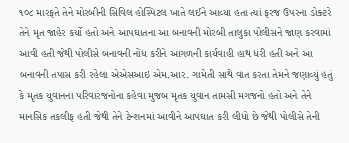૧૦૮ મારફતે તેને મોરબીની સિવિલ હોસ્પિટલ ખાતે લઈને આવ્યા હતા ત્યાં ફરજ ઉપરના ડોક્ટરે તેને મૃત જાહેર કર્યો હતો અને આપઘાતના આ બનાવની મોરબી તાલુકા પોલીસને જાણ કરવામાં આવી હતી જેથી પોલીસે બનાવની નોંધ કરીને આગળની કાર્યવાહી હાથ ધરી હતી અને આ બનાવની તપાસ કરી રહેલા એએસઆઇ એમ.આર. ગામેતી સાથે વાત કરતા તેમને જણાવ્યું હતું કે મૃતક યુવાનના પરિવારજનોના કહેવા મુજબ મૃતક યુવાન તામસી મગજનો હતો અને તેને માનસિક તકલીફ હતી જેથી તેને ટેન્શનમાં આવીને આપઘાત કરી લીધો છે જેથી પોલીસે તેની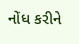નોંધ કરીને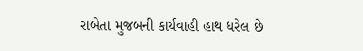રાબેતા મુજબની કાર્યવાહી હાથ ધરેલ છે